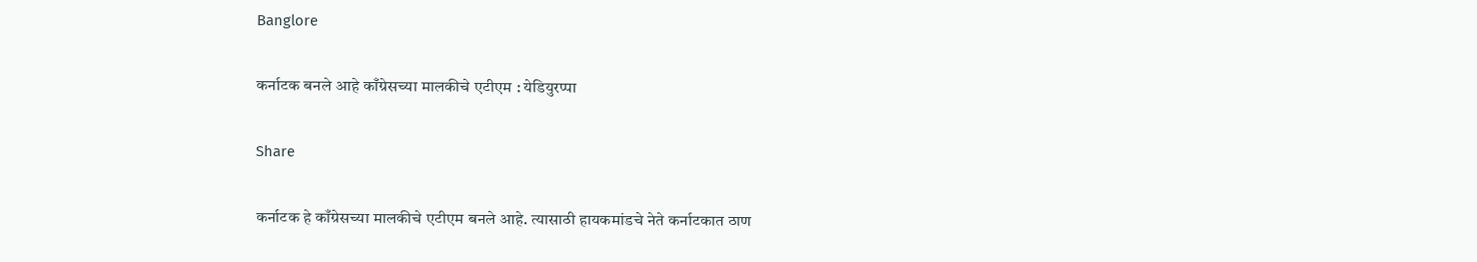Banglore

कर्नाटक बनले आहे काँग्रेसच्या मालकीचे एटीएम : येडियुरप्पा

Share

कर्नाटक हे काँग्रेसच्या मालकीचे एटीएम बनले आहे. त्यासाठी हायकमांडचे नेते कर्नाटकात ठाण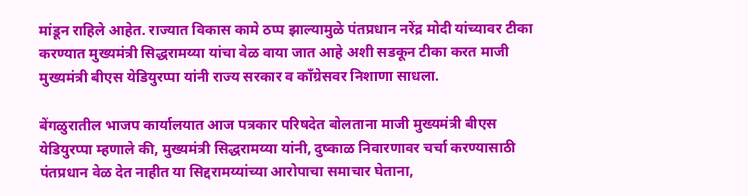मांडून राहिले आहेत. राज्यात विकास कामे ठप्प झाल्यामुळे पंतप्रधान नरेंद्र मोदी यांच्यावर टीका करण्यात मुख्यमंत्री सिद्धरामय्या यांचा वेळ वाया जात आहे अशी सडकून टीका करत माजी मुख्यमंत्री बीएस येडियुरप्पा यांनी राज्य सरकार व काँग्रेसवर निशाणा साधला.

बेंगळुरातील भाजप कार्यालयात आज पत्रकार परिषदेत बोलताना माजी मुख्यमंत्री बीएस येडियुरप्पा म्हणाले की, मुख्यमंत्री सिद्धरामय्या यांनी, दुष्काळ निवारणावर चर्चा करण्यासाठी पंतप्रधान वेळ देत नाहीत या सिद्दरामय्यांच्या आरोपाचा समाचार घेताना,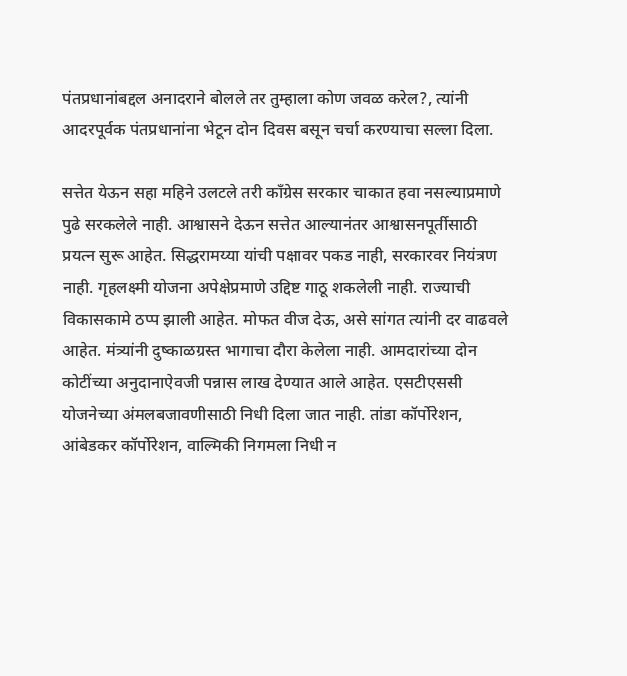पंतप्रधानांबद्दल अनादराने बोलले तर तुम्हाला कोण जवळ करेल?, त्यांनी आदरपूर्वक पंतप्रधानांना भेटून दोन दिवस बसून चर्चा करण्याचा सल्ला दिला.

सत्तेत येऊन सहा महिने उलटले तरी काँग्रेस सरकार चाकात हवा नसल्याप्रमाणे पुढे सरकलेले नाही. आश्वासने देऊन सत्तेत आल्यानंतर आश्वासनपूर्तीसाठी प्रयत्न सुरू आहेत. सिद्धरामय्या यांची पक्षावर पकड नाही, सरकारवर नियंत्रण नाही. गृहलक्ष्मी योजना अपेक्षेप्रमाणे उद्दिष्ट गाठू शकलेली नाही. राज्याची विकासकामे ठप्प झाली आहेत. मोफत वीज देऊ, असे सांगत त्यांनी दर वाढवले आहेत. मंत्र्यांनी दुष्काळग्रस्त भागाचा दौरा केलेला नाही. आमदारांच्या दोन कोटींच्या अनुदानाऐवजी पन्नास लाख देण्यात आले आहेत. एसटीएससी योजनेच्या अंमलबजावणीसाठी निधी दिला जात नाही. तांडा कॉर्पोरेशन, आंबेडकर कॉर्पोरेशन, वाल्मिकी निगमला निधी न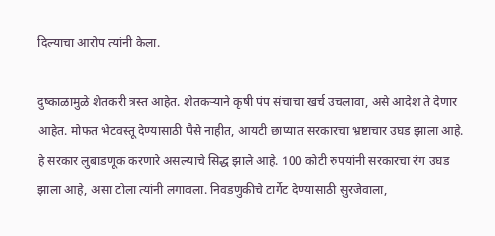दिल्याचा आरोप त्यांनी केला.

दुष्काळामुळे शेतकरी त्रस्त आहेत. शेतकऱ्याने कृषी पंप संचाचा खर्च उचलावा, असे आदेश ते देणार आहेत. मोफत भेटवस्तू देण्यासाठी पैसे नाहीत, आयटी छाप्यात सरकारचा भ्रष्टाचार उघड झाला आहे. हे सरकार लुबाडणूक करणारे असल्याचे सिद्ध झाले आहे. 100 कोटी रुपयांनी सरकारचा रंग उघड झाला आहे, असा टोला त्यांनी लगावला. निवडणुकीचे टार्गेट देण्यासाठी सुरजेवाला,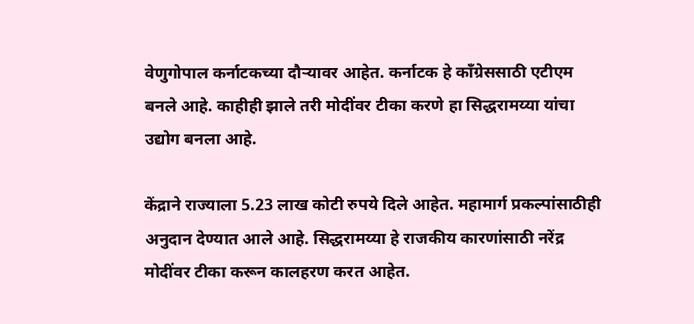वेणुगोपाल कर्नाटकच्या दौऱ्यावर आहेत. कर्नाटक हे काँग्रेससाठी एटीएम बनले आहे. काहीही झाले तरी मोदींवर टीका करणे हा सिद्धरामय्या यांचा उद्योग बनला आहे.

केंद्राने राज्याला 5.23 लाख कोटी रुपये दिले आहेत. महामार्ग प्रकल्पांसाठीही अनुदान देण्यात आले आहे. सिद्धरामय्या हे राजकीय कारणांसाठी नरेंद्र मोदींवर टीका करून कालहरण करत आहेत.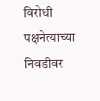विरोधी पक्षनेत्याच्या निवडीवर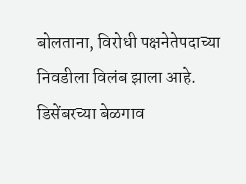बोलताना, विरोधी पक्षनेतेपदाच्या निवडीला विलंब झाला आहे. डिसेंबरच्या बेळगाव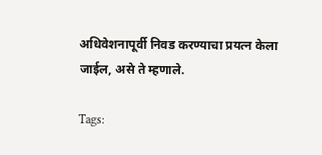अधिवेशनापूर्वी निवड करण्याचा प्रयत्न केला जाईल, असे ते म्हणाले.

Tags: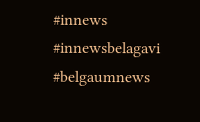#innews #innewsbelagavi #belgaumnews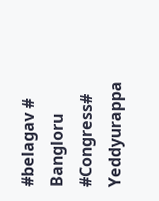#belagav # Bangloru #Congress# Yeddyurappa